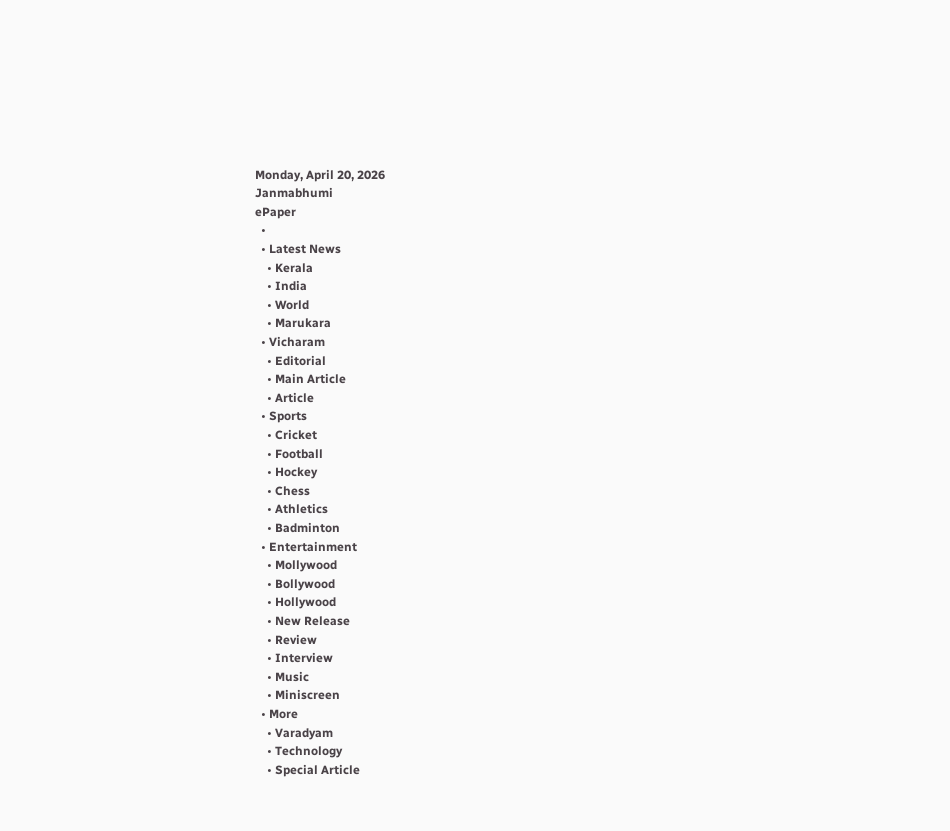Monday, April 20, 2026
Janmabhumi
ePaper
  •
  • Latest News
    • Kerala
    • India
    • World
    • Marukara
  • Vicharam
    • Editorial
    • Main Article
    • Article
  • Sports
    • Cricket
    • Football
    • Hockey
    • Chess
    • Athletics
    • Badminton
  • Entertainment
    • Mollywood
    • Bollywood
    • Hollywood
    • New Release
    • Review
    • Interview
    • Music
    • Miniscreen
  • More
    • Varadyam
    • Technology
    • Special Article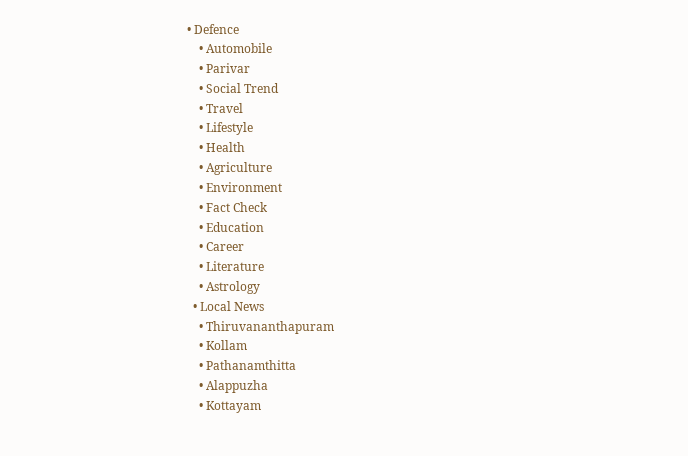• Defence
    • Automobile
    • Parivar
    • Social Trend
    • Travel
    • Lifestyle
    • Health
    • Agriculture
    • Environment
    • Fact Check
    • Education
    • Career
    • Literature
    • Astrology
  • Local News
    • Thiruvananthapuram
    • Kollam
    • Pathanamthitta
    • Alappuzha
    • Kottayam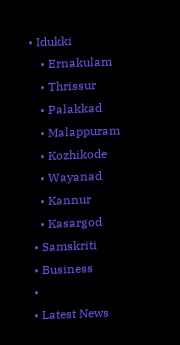• Idukki
    • Ernakulam
    • Thrissur
    • Palakkad
    • Malappuram
    • Kozhikode
    • Wayanad
    • Kannur
    • Kasargod
  • Samskriti
  • Business
  •
  • Latest News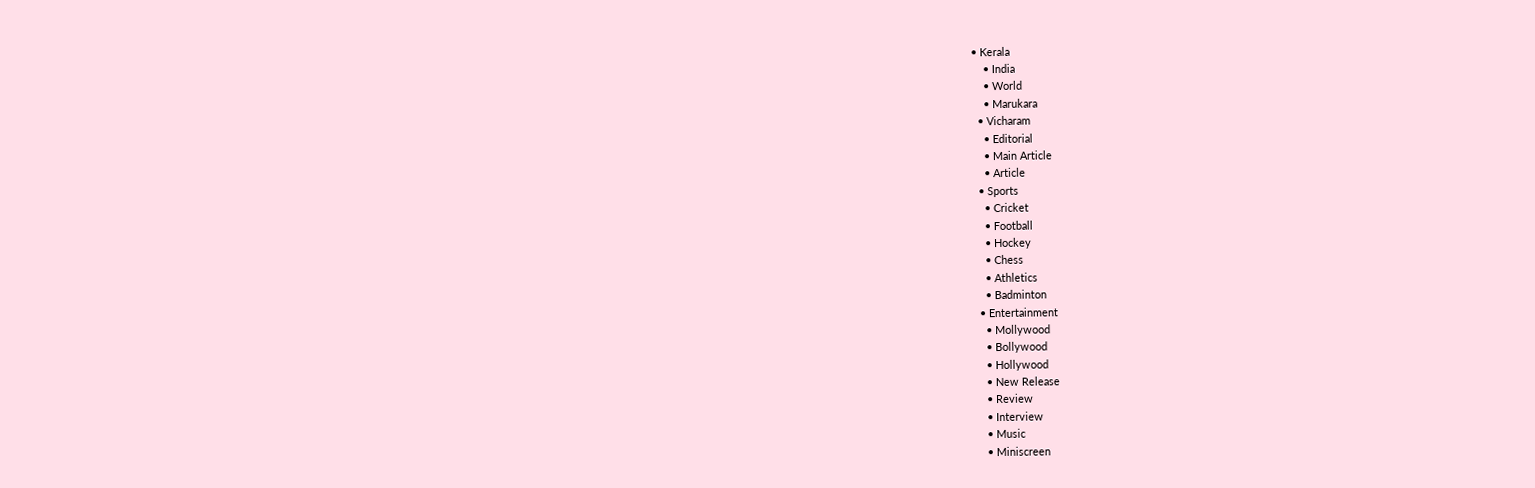• Kerala
    • India
    • World
    • Marukara
  • Vicharam
    • Editorial
    • Main Article
    • Article
  • Sports
    • Cricket
    • Football
    • Hockey
    • Chess
    • Athletics
    • Badminton
  • Entertainment
    • Mollywood
    • Bollywood
    • Hollywood
    • New Release
    • Review
    • Interview
    • Music
    • Miniscreen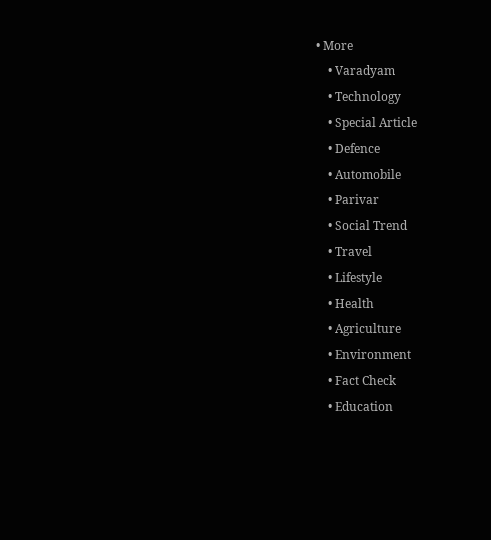• More
    • Varadyam
    • Technology
    • Special Article
    • Defence
    • Automobile
    • Parivar
    • Social Trend
    • Travel
    • Lifestyle
    • Health
    • Agriculture
    • Environment
    • Fact Check
    • Education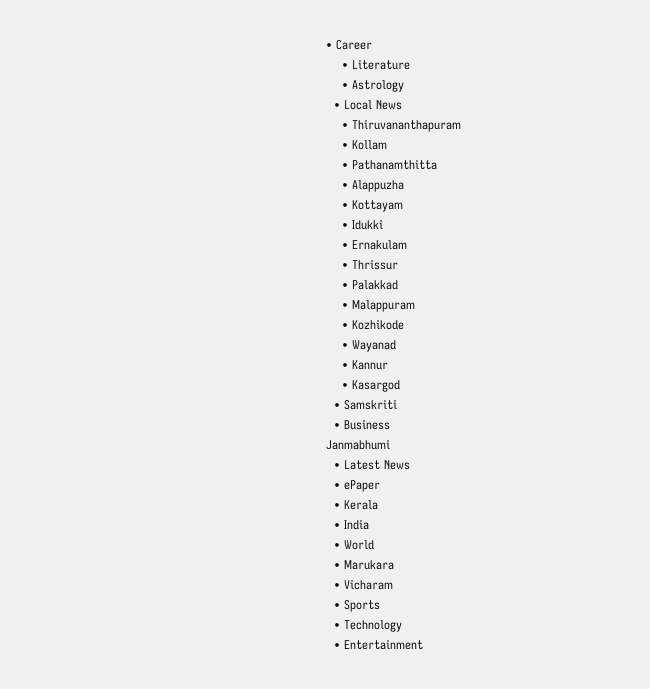• Career
    • Literature
    • Astrology
  • Local News
    • Thiruvananthapuram
    • Kollam
    • Pathanamthitta
    • Alappuzha
    • Kottayam
    • Idukki
    • Ernakulam
    • Thrissur
    • Palakkad
    • Malappuram
    • Kozhikode
    • Wayanad
    • Kannur
    • Kasargod
  • Samskriti
  • Business
Janmabhumi
  • Latest News
  • ePaper
  • Kerala
  • India
  • World
  • Marukara
  • Vicharam
  • Sports
  • Technology
  • Entertainment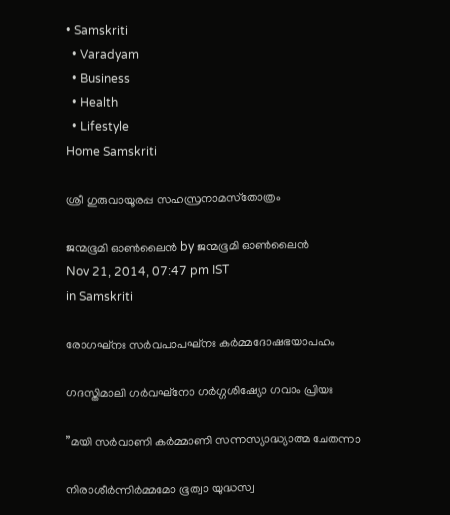• Samskriti
  • Varadyam
  • Business
  • Health
  • Lifestyle
Home Samskriti

ശ്രീ ഗുരുവായൂരപ്പ സഹസ്രനാമസ്‌തോത്രം

ജന്മഭൂമി ഓണ്‍ലൈന്‍ by ജന്മഭൂമി ഓണ്‍ലൈന്‍
Nov 21, 2014, 07:47 pm IST
in Samskriti

രോഗഘ്‌നഃ സര്‍വപാപഘ്‌നഃ കര്‍മ്മദോഷഭയാപഹം

ഗദസ്തിമാലി ഗര്‍വഘ്‌നോ ഗര്‍ഗ്ഗശിഷ്യോ ഗവാം പ്രിയഃ

”മയി സര്‍വാണി കര്‍മ്മാണി സന്നസ്യാദ്ധ്യാത്മ ചേതന്നാ

നിരാശീര്‍ന്നിര്‍മ്മമോ ഭൂത്വാ യുദ്ധസ്വ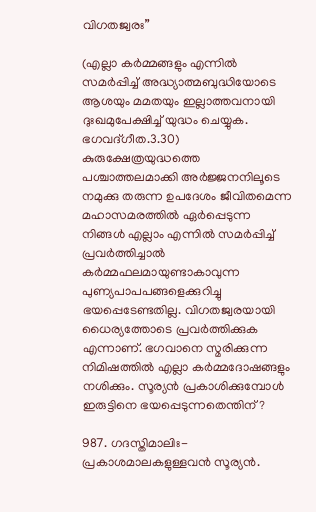വിഗതജ്വരഃ”

(എല്ലാ കര്‍മ്മങ്ങളും എന്നില്‍ സമര്‍പ്പിച്ച് അദ്ധ്യാത്മബുദ്ധിയോടെ ആശയും മമതയും ഇല്ലാത്തവനായി ദുഃഖമുപേക്ഷിച്ച് യുദ്ധം ചെയ്യുക. ഭഗവദ്ഗീത.3.30) കുരുക്ഷേത്രയുദ്ധത്തെ പശ്ചാത്തലമാക്കി അര്‍ജ്ജനനിലൂടെ നമുക്കു തരുന്ന ഉപദേശം ജീവിതമെന്ന മഹാസമരത്തില്‍ ഏര്‍പ്പെടുന്ന നിങ്ങള്‍ എല്ലാം എന്നില്‍ സമര്‍പ്പിച്ച് പ്രവര്‍ത്തിച്ചാല്‍ കര്‍മ്മഫലമായുണ്ടാകാവുന്ന പുണ്യപാപപങ്ങളെക്കുറിച്ചു ഭയപ്പെടേണ്ടതില്ല. വിഗതജ്വരയായി ധൈര്യത്തോടെ പ്രവര്‍ത്തിക്കുക എന്നാണ്. ഭഗവാനെ സ്മരിക്കുന്ന നിമിഷത്തില്‍ എല്ലാ കര്‍മ്മദോഷങ്ങളും നശിക്കും. സൂര്യന്‍ പ്രകാശിക്കുമ്പോള്‍ ഇരുട്ടിനെ ഭയപ്പെടുന്നതെന്തിന്?

987. ഗദസ്തിമാലിഃ- പ്രകാശമാലകളുള്ളവന്‍ സൂര്യന്‍.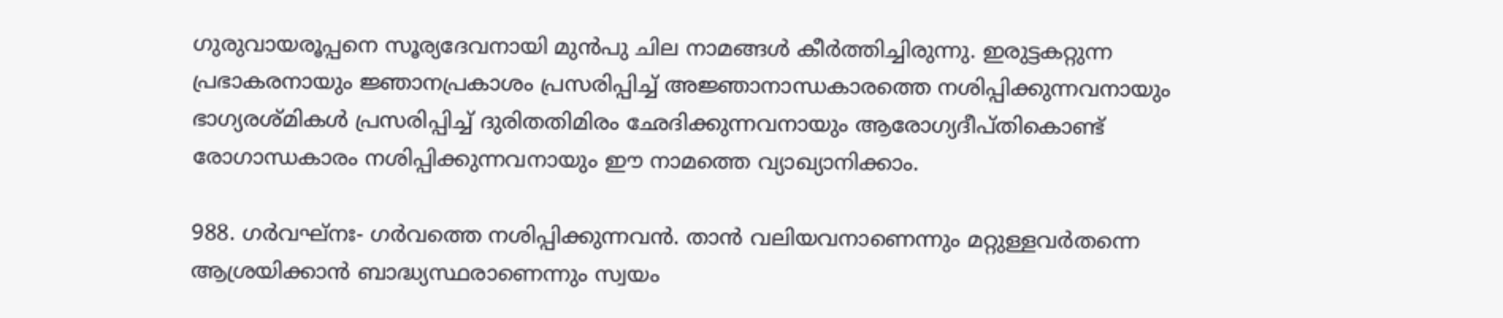ഗുരുവായരൂപ്പനെ സൂര്യദേവനായി മുന്‍പു ചില നാമങ്ങള്‍ കീര്‍ത്തിച്ചിരുന്നു. ഇരുട്ടകറ്റുന്ന പ്രഭാകരനായും ജ്ഞാനപ്രകാശം പ്രസരിപ്പിച്ച് അജ്ഞാനാന്ധകാരത്തെ നശിപ്പിക്കുന്നവനായും ഭാഗ്യരശ്മികള്‍ പ്രസരിപ്പിച്ച് ദുരിതതിമിരം ഛേദിക്കുന്നവനായും ആരോഗ്യദീപ്തികൊണ്ട് രോഗാന്ധകാരം നശിപ്പിക്കുന്നവനായും ഈ നാമത്തെ വ്യാഖ്യാനിക്കാം.

988. ഗര്‍വഘ്‌നഃ- ഗര്‍വത്തെ നശിപ്പിക്കുന്നവന്‍. താന്‍ വലിയവനാണെന്നും മറ്റുള്ളവര്‍തന്നെ ആശ്രയിക്കാന്‍ ബാദ്ധ്യസ്ഥരാണെന്നും സ്വയം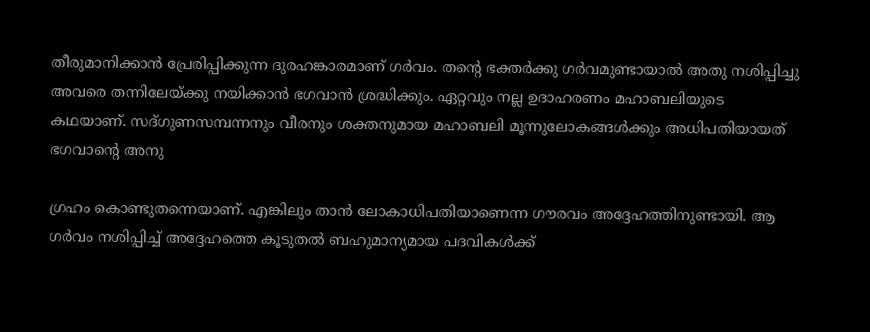തീരുമാനിക്കാന്‍ പ്രേരിപ്പിക്കുന്ന ദുരഹങ്കാരമാണ് ഗര്‍വം. തന്റെ ഭക്തര്‍ക്കു ഗര്‍വമുണ്ടായാല്‍ അതു നശിപ്പിച്ചു അവരെ തന്നിലേയ്‌ക്കു നയിക്കാന്‍ ഭഗവാന്‍ ശ്രദ്ധിക്കും. ഏറ്റവും നല്ല ഉദാഹരണം മഹാബലിയുടെ കഥയാണ്. സദ്ഗുണസമ്പന്നനും വീരനും ശക്തനുമായ മഹാബലി മൂന്നുലോകങ്ങള്‍ക്കും അധിപതിയായത് ഭഗവാന്റെ അനു

ഗ്രഹം കൊണ്ടുതന്നെയാണ്. എങ്കിലും താന്‍ ലോകാധിപതിയാണെന്ന ഗൗരവം അദ്ദേഹത്തിനുണ്ടായി. ആ ഗര്‍വം നശിപ്പിച്ച് അദ്ദേഹത്തെ കൂടുതല്‍ ബഹുമാന്യമായ പദവികള്‍ക്ക്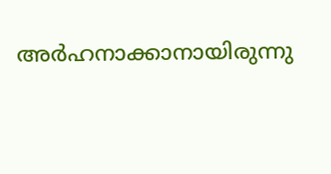അര്‍ഹനാക്കാനായിരുന്നു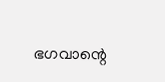ഭഗവാന്റെ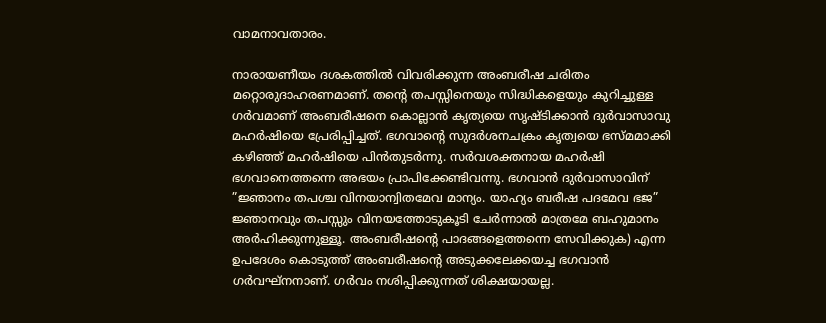വാമനാവതാരം.

നാരായണീയം ദശകത്തില്‍ വിവരിക്കുന്ന അംബരീഷ ചരിതം മറ്റൊരുദാഹരണമാണ്. തന്റെ തപസ്സിനെയും സിദ്ധികളെയും കുറിച്ചുള്ള ഗര്‍വമാണ് അംബരീഷനെ കൊല്ലാന്‍ കൃത്യയെ സൃഷ്ടിക്കാന്‍ ദുര്‍വാസാവു മഹര്‍ഷിയെ പ്രേരിപ്പിച്ചത്. ഭഗവാന്റെ സുദര്‍ശനചക്രം കൃത്വയെ ഭസ്മമാക്കി കഴിഞ്ഞ് മഹര്‍ഷിയെ പിന്‍തുടര്‍ന്നു. സര്‍വശക്തനായ മഹര്‍ഷി ഭഗവാനെത്തന്നെ അഭയം പ്രാപിക്കേണ്ടിവന്നു. ഭഗവാന്‍ ദുര്‍വാസാവിന് ”ജ്ഞാനം തപശ്ച വിനയാന്വിതമേവ മാന്യം. യാഹ്യം ബരീഷ പദമേവ ഭജ” ജ്ഞാനവും തപസ്സും വിനയത്തോടുകൂടി ചേര്‍ന്നാല്‍ മാത്രമേ ബഹുമാനം അര്‍ഹിക്കുന്നുള്ളൂ. അംബരീഷന്റെ പാദങ്ങളെത്തന്നെ സേവിക്കുക) എന്ന ഉപദേശം കൊടുത്ത് അംബരീഷന്റെ അടുക്കലേക്കയച്ച ഭഗവാന്‍ ഗര്‍വഘ്‌നനാണ്. ഗര്‍വം നശിപ്പിക്കുന്നത് ശിക്ഷയായല്ല.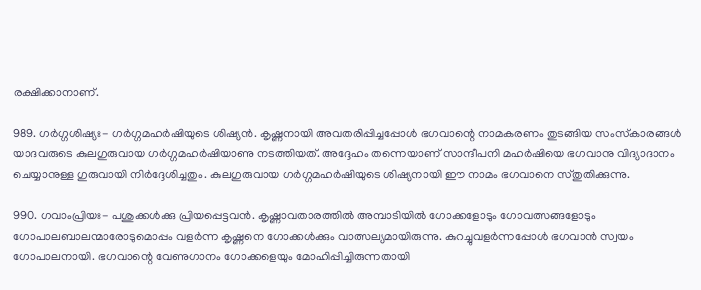രക്ഷിക്കാനാണ്.

989. ഗര്‍ഗ്ഗശിഷ്യഃ- ഗര്‍ഗ്ഗമഹര്‍ഷിയുടെ ശിഷ്യന്‍. കൃഷ്ണനായി അവതരിപ്പിച്ചപ്പോള്‍ ഭഗവാന്റെ നാമകരണം തുടങ്ങിയ സംസ്‌കാരങ്ങള്‍ യാദവരുടെ കുലഗുരുവായ ഗര്‍ഗ്ഗമഹര്‍ഷിയാണു നടത്തിയത്. അദ്ദേഹം തന്നെയാണ് സാന്ദീപനി മഹര്‍ഷിയെ ഭഗവാനു വിദ്യാദാനം ചെയ്യാനുള്ള ഗുരുവായി നിര്‍ദ്ദേശിച്ചതും. കുലഗുരുവായ ഗര്‍ഗ്ഗമഹര്‍ഷിയുടെ ശിഷ്യനായി ഈ നാമം ഭഗവാനെ സ്തുതിക്കുന്നു.

990. ഗവാംപ്രിയഃ- പശുക്കള്‍ക്കു പ്രിയപ്പെട്ടവന്‍. കൃഷ്ണാവതാരത്തില്‍ അമ്പാടിയില്‍ ഗോക്കളോടും ഗോവത്സങ്ങളോടും ഗോപാലബാലന്മാരോടുമൊപ്പം വളര്‍ന്ന കൃഷ്ണനെ ഗോക്കള്‍ക്കും വാത്സല്യമായിരുന്നു. കുറച്ചുവളര്‍ന്നപ്പോള്‍ ഭഗവാന്‍ സ്വയം ഗോപാലനായി. ഭഗവാന്റെ വേണുഗാനം ഗോക്കളെയും മോഹിപ്പിച്ചിരുന്നതായി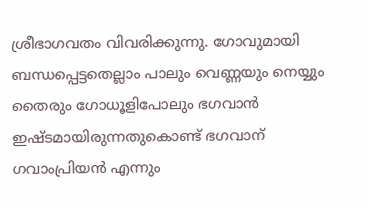ശ്രീഭാഗവതം വിവരിക്കുന്നു. ഗോവുമായി ബന്ധപ്പെട്ടതെല്ലാം പാലും വെണ്ണയും നെയ്യും തൈരും ഗോധൂളിപോലും ഭഗവാന്‍ ഇഷ്ടമായിരുന്നതുകൊണ്ട് ഭഗവാന് ഗവാംപ്രിയന്‍ എന്നും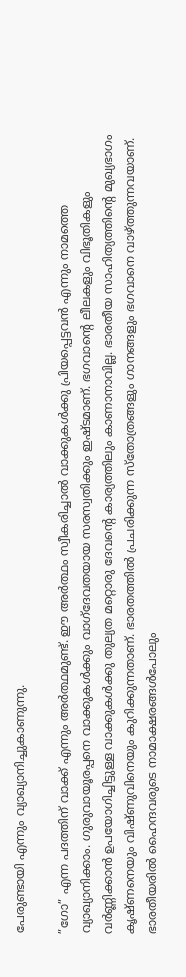പേരുണ്ടായി എന്നും വ്യാഖ്യാനിച്ചുകാണുന്നു.

”ഗോ” എന്ന പദത്തിന് വാക്ക് എന്നും അര്‍ത്ഥമുണ്ട്. ഈ അര്‍ത്ഥം സ്വീകരിച്ചാല്‍ വാക്കുകള്‍ക്കു പ്രിയപ്പെട്ടവന്‍ എന്നും നാമത്തെ വ്യാഖ്യാനിക്കാം. ഗുരുവായൂരപ്പനെ വാക്കുകള്‍ക്കും വാഗ്‌ദേവതയായ സരസ്വതിക്കും ഇഷ്ടമാണ്. ഭഗവാന്റെ ലീലകളും വിഭൂതികളും വര്‍ണ്ണിക്കാന്‍ ഉപയോഗിച്ചിട്ടുള്ള വാക്കുകള്‍ക്കു തുല്യത മറ്റൊരു ദേവന്റെ കാര്യത്തിലും കാണാനാവില്ല. ഭാരതീയ സാഹിത്യത്തിന്റെ മുഖ്യഭാഗം കൃഷ്ണനെയും വിഷ്ണുവിനെയും കുറിക്കുന്നതാണ്. ഭാരതത്തില്‍ പ്രചരിക്കുന്ന സ്‌തോത്രങ്ങളും ഗാനങ്ങളും ഭഗവാനെ വാഴ്‌ത്തുന്നവയാണ്. ഭാരതീയരില്‍ ഹൈന്ദവരുടെ നാമാക്ഷരങ്ങള്‍പോലും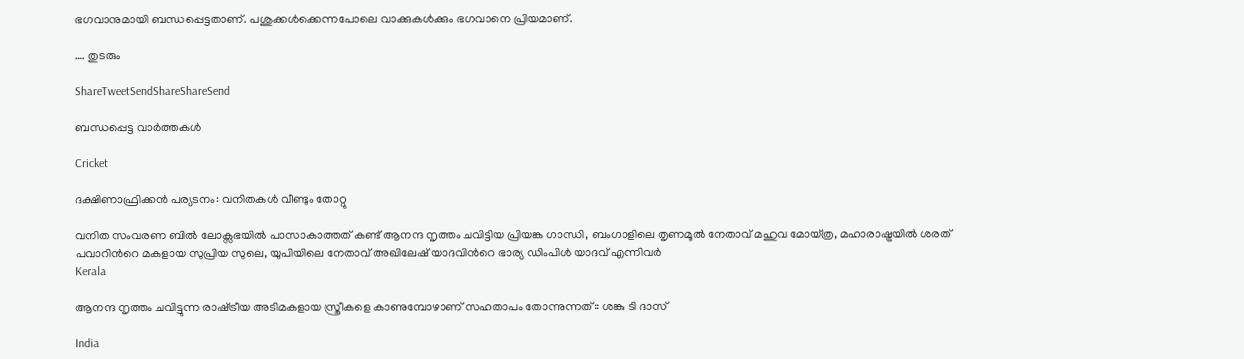ഭഗവാനുമായി ബന്ധപ്പെട്ടതാണ്. പശുക്കള്‍ക്കെന്നപോലെ വാക്കുകള്‍ക്കും ഭഗവാനെ പ്രിയമാണ്.

…. തുടരും

ShareTweetSendShareShareSend

ബന്ധപ്പെട്ട വാര്‍ത്തകള്‍

Cricket

ദക്ഷിണാഫ്രിക്കന്‍ പര്യടനം: വനിതകള്‍ വീണ്ടും തോറ്റു

വനിത സംവരണ ബിൽ ലോക്സഭയിൽ പാസാകാത്തത് കണ്ട് ആനന്ദ നൃത്തം ചവിട്ടിയ പ്രിയങ്ക ഗാന്ധി, ബംഗാളിലെ തൃണമൂല്‍ നേതാവ് മഹുവ മോയ്ത്ര, മഹാരാഷ്ട്രയില്‍ ശരത് പവാറിന്‍റെ മകളായ സുപ്രിയ സുലെ, യുപിയിലെ നേതാവ് അഖിലേഷ് യാദവിന്‍റെ ഭാര്യ ഡിംപിള്‍ യാദവ് എന്നിവര്‍
Kerala

ആനന്ദ നൃത്തം ചവിട്ടുന്ന രാഷ്‌ട്രീയ അടിമകളായ സ്ത്രീകളെ കാണുമ്പോഴാണ് സഹതാപം തോന്നുന്നത്:: ശങ്കു ടി ദാസ്

India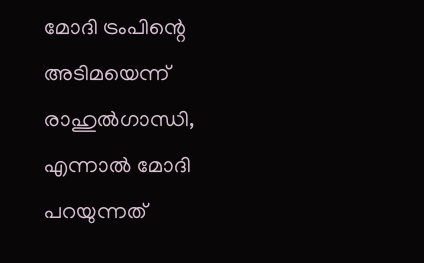മോദി ട്രംപിന്റെ അടിമയെന്ന് രാഹുല്‍ഗാന്ധി, എന്നാല്‍ മോദി പറയുന്നത്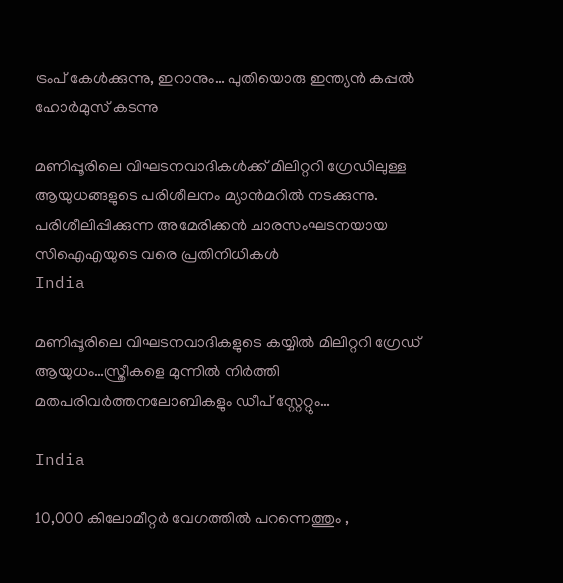ട്രംപ് കേള്‍ക്കുന്നു, ഇറാനും… പുതിയൊരു ഇന്ത്യന്‍ കപ്പല്‍ ഹോര്‍മുസ് കടന്നു

മണിപ്പൂരിലെ വിഘടനവാദികള്‍ക്ക് മിലിറ്ററി ഗ്രേഡിലുള്ള ആയുധങ്ങളുടെ പരിശീലനം മ്യാന്‍മറില്‍ നടക്കുന്നു. പരിശീലിപ്പിക്കുന്ന അമേരിക്കന്‍ ചാരസംഘടനയായ സിഐഎയുടെ വരെ പ്രതിനിധികള്‍
India

മണിപ്പൂരിലെ വിഘടനവാദികളുടെ കയ്യില്‍ മിലിറ്ററി ഗ്രേഡ് ആയുധം…സ്ത്രീകളെ മുന്നില്‍ നിര്‍ത്തി മതപരിവര്‍ത്തനലോബികളും ഡീപ് സ്റ്റേറ്റും…

India

10,000 കിലോമീറ്റർ വേഗത്തിൽ പറന്നെത്തും ,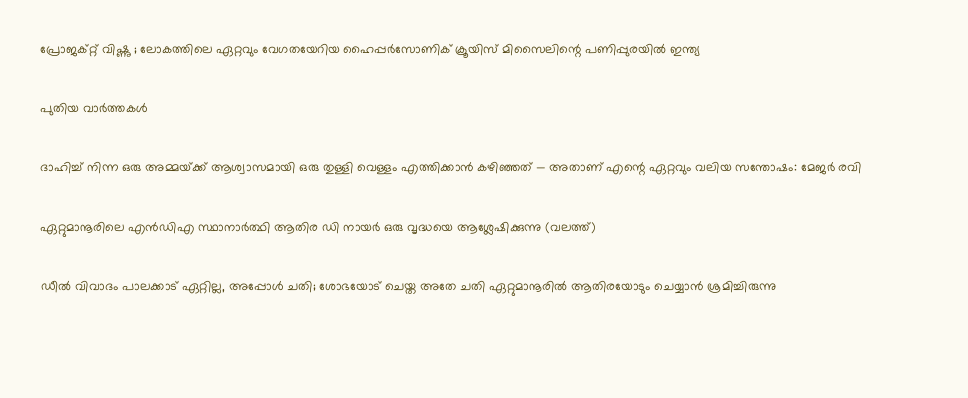പ്രോജക്റ്റ് വിഷ്ണു ; ലോകത്തിലെ ഏറ്റവും വേഗതയേറിയ ഹൈപ്പർസോണിക് ക്രൂയിസ് മിസൈലിന്റെ പണിപ്പുരയിൽ ഇന്ത്യ

പുതിയ വാര്‍ത്തകള്‍

ദാഹിച്ച് നിന്ന ഒരു അമ്മയ്‌ക്ക് ആശ്വാസമായി ഒരു തുള്ളി വെള്ളം എത്തിക്കാൻ കഴിഞ്ഞത് — അതാണ് എന്റെ ഏറ്റവും വലിയ സന്തോഷം: മേജര്‍ രവി

ഏറ്റുമാനൂരിലെ എന്‍ഡിഎ സ്ഥാനാര്‍ത്ഥി ആതിര ഡി നായര്‍ ഒരു വൃദ്ധയെ ആശ്ലേഷിക്കുന്നു (വലത്ത്)

ഡീല്‍ വിവാദം പാലക്കാട് ഏറ്റില്ല, അപ്പോള്‍ ചതി; ശോഭയോട് ചെയ്ത അതേ ചതി ഏറ്റുമാനൂരില്‍ ആതിരയോടും ചെയ്യാന്‍ ശ്രമിച്ചിരുന്നു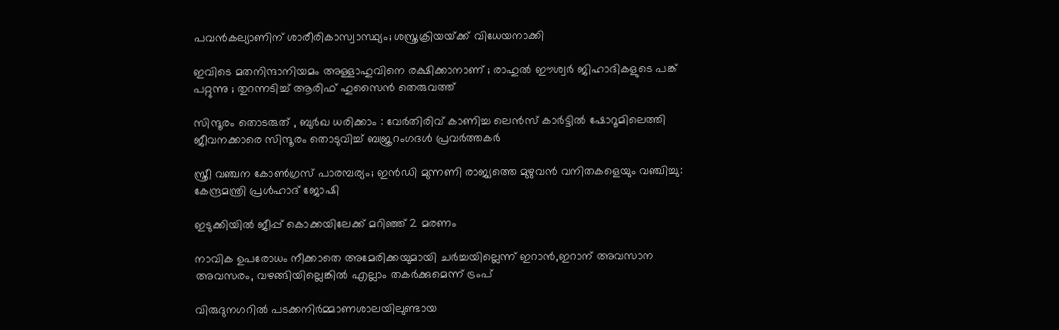പവന്‍കല്യാണിന് ശാരീരികാസ്വാസ്ഥ്യം; ശസ്ത്രക്രിയയ്‌ക്ക് വിധേയനാക്കി

ഇവിടെ മതനിന്ദാനിയമം അള്ളാ‍ഹുവിനെ രക്ഷിക്കാനാണ് ; രാഹുൽ ഈശ്വർ ജിഹാദികളുടെ പങ്ക് പറ്റുന്നു ; തുറന്നടിച്ച് ആരിഫ് ഹുസൈൻ തെരുവത്ത്

സിന്ദൂരം തൊടരുത് , ബുർഖ ധരിക്കാം : വേർതിരിവ് കാണിച്ച ലെന്‍സ് കാര്‍ട്ടിൽ ഷോറൂമിലെത്തി ജീവനക്കാരെ സിന്ദൂരം തൊടുവിച്ച് ബജ്രറംഗദൾ പ്രവർത്തകർ

സ്ത്രീ വഞ്ചന കോണ്‍ഗ്രസ് പാരമ്പര്യം; ഇന്‍ഡി മുന്നണി രാജ്യത്തെ മുഴുവന്‍ വനിതകളെയും വഞ്ചിച്ചു: കേന്ദ്രമന്ത്രി പ്രള്‍ഹാദ് ജോഷി

ഇടുക്കിയില്‍ ജീപ്പ് കൊക്കയിലേക്ക് മറിഞ്ഞ് 2 മരണം

നാവിക ഉപരോധം നീക്കാതെ അമേരിക്കയുമായി ചര്‍ച്ചയില്ലെന്ന് ഇറാന്‍,ഇറാന് അവസാന അവസരം, വഴങ്ങിയില്ലെങ്കില്‍ എല്ലാം തകര്‍ക്കുമെന്ന് ട്രംപ്

വിരുദുനഗറിൽ പടക്കനിർമ്മാണശാലയിലുണ്ടായ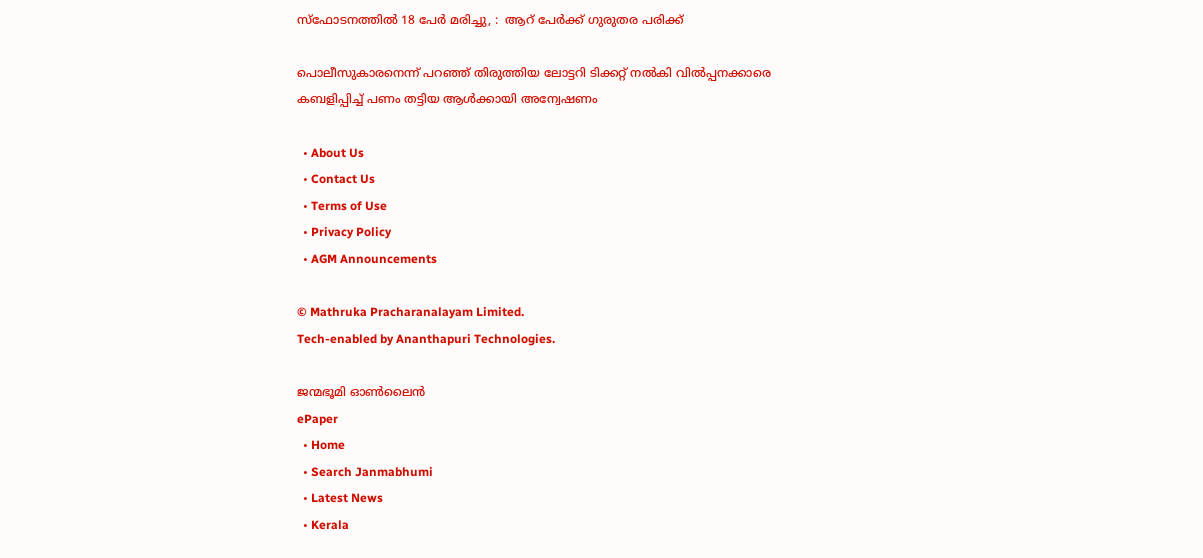സ്‌ഫോടനത്തിൽ 18 പേർ മരിച്ചു, :  ആറ് പേർക്ക് ഗുരുതര പരിക്ക്

പൊലീസുകാരനെന്ന് പറഞ്ഞ് തിരുത്തിയ ലോട്ടറി ടിക്കറ്റ് നല്‍കി വില്‍പ്പനക്കാരെ കബളിപ്പിച്ച് പണം തട്ടിയ ആള്‍ക്കായി അന്വേഷണം

  • About Us
  • Contact Us
  • Terms of Use
  • Privacy Policy
  • AGM Announcements

© Mathruka Pracharanalayam Limited.
Tech-enabled by Ananthapuri Technologies.

ജന്മഭൂമി ഓണ്‍ലൈന്‍
ePaper
  • Home
  • Search Janmabhumi
  • Latest News
  • Kerala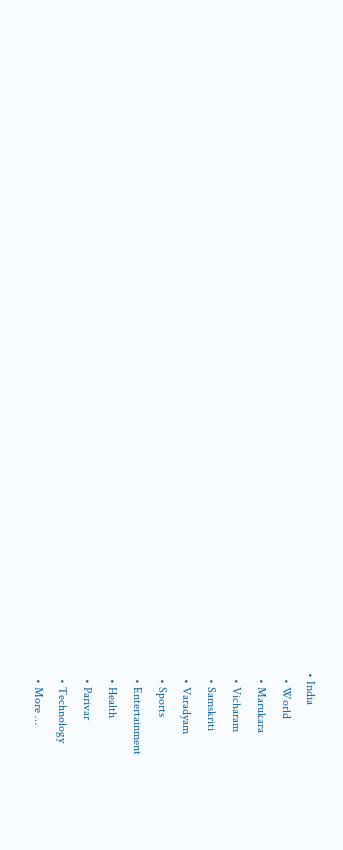• India
  • World
  • Marukara
  • Vicharam
  • Samskriti
  • Varadyam
  • Sports
  • Entertainment
  • Health
  • Parivar
  • Technology
  • More …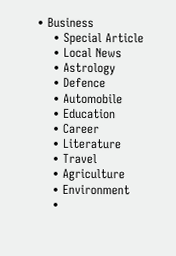• Business
    • Special Article
    • Local News
    • Astrology
    • Defence
    • Automobile
    • Education
    • Career
    • Literature
    • Travel
    • Agriculture
    • Environment
    •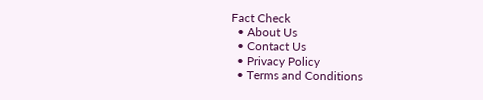Fact Check
  • About Us
  • Contact Us
  • Privacy Policy
  • Terms and Conditions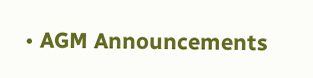• AGM Announcements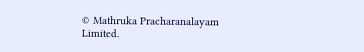© Mathruka Pracharanalayam Limited.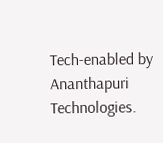Tech-enabled by Ananthapuri Technologies.